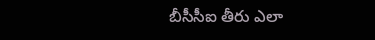బీసీసీఐ తీరు ఎలా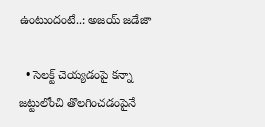ఉంటుందంటే..: అజయ్ జడేజా

  • సెలక్ట్ చెయ్యడంపై కన్నా జట్టులోంచి తొలగించడంపైనే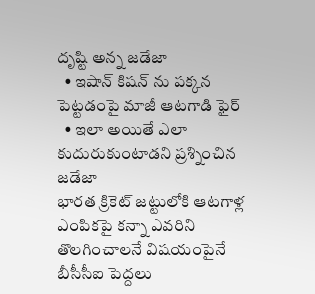దృష్టి అన్న జడేజా
  • ఇషాన్ కిషన్ ను పక్కన పెట్టడంపై మాజీ ఆటగాడి ఫైర్
  • ఇలా అయితే ఎలా కుదురుకుంటాడని ప్రశ్నించిన జడేజా
భారత క్రికెట్ జట్టులోకి ఆటగాళ్ల ఎంపికపై కన్నా ఎవరిని తొలగించాలనే విషయంపైనే బీసీసీఐ పెద్దలు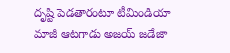దృష్టి పెడతారంటూ టీమిండియా మాజీ ఆటగాడు అజయ్ జడేజా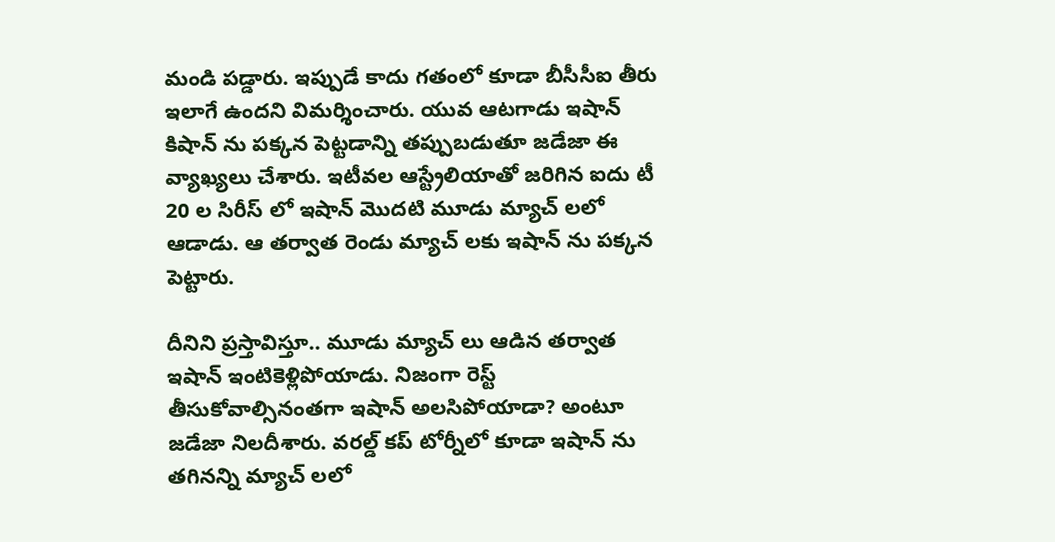మండి పడ్డారు. ఇప్పుడే కాదు గతంలో కూడా బీసీసీఐ తీరు ఇలాగే ఉందని విమర్శించారు. యువ ఆటగాడు ఇషాన్ కిషాన్ ను పక్కన పెట్టడాన్ని తప్పుబడుతూ జడేజా ఈ వ్యాఖ్యలు చేశారు. ఇటీవల ఆస్ట్రేలియాతో జరిగిన ఐదు టీ 20 ల సిరీస్ లో ఇషాన్ మొదటి మూడు మ్యాచ్ లలో ఆడాడు. ఆ తర్వాత రెండు మ్యాచ్ లకు ఇషాన్ ను పక్కన పెట్టారు.

దీనిని ప్రస్తావిస్తూ.. మూడు మ్యాచ్ లు ఆడిన తర్వాత ఇషాన్ ఇంటికెళ్లిపోయాడు. నిజంగా రెస్ట్ తీసుకోవాల్సినంతగా ఇషాన్ అలసిపోయాడా? అంటూ జడేజా నిలదీశారు. వరల్డ్ కప్ టోర్నీలో కూడా ఇషాన్ ను తగినన్ని మ్యాచ్ లలో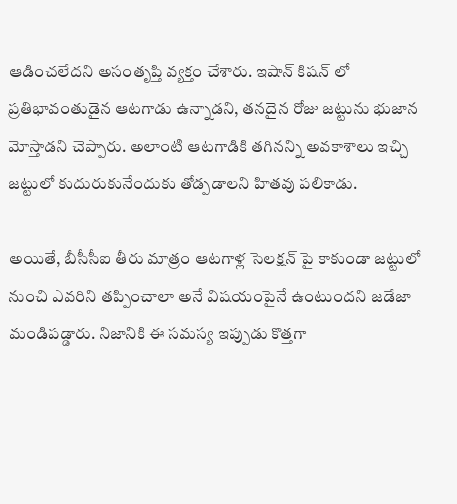ఆడించలేదని అసంతృప్తి వ్యక్తం చేశారు. ఇషాన్ కిషన్ లో ప్రతిభావంతుడైన ఆటగాడు ఉన్నాడని, తనదైన రోజు జట్టును భుజాన మోస్తాడని చెప్పారు. అలాంటి ఆటగాడికి తగినన్ని అవకాశాలు ఇచ్చి జట్టులో కుదురుకునేందుకు తోడ్పడాలని హితవు పలికాడు.

అయితే, బీసీసీఐ తీరు మాత్రం ఆటగాళ్ల సెలక్షన్ పై కాకుండా జట్టులో నుంచి ఎవరిని తప్పించాలా అనే విషయంపైనే ఉంటుందని జడేజా మండిపడ్డారు. నిజానికి ఈ సమస్య ఇప్పుడు కొత్తగా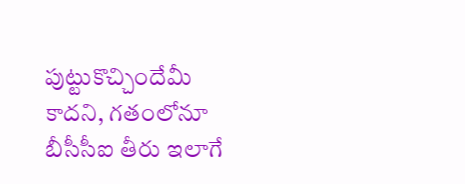పుట్టుకొచ్చిందేమీ కాదని, గతంలోనూ బీసీసీఐ తీరు ఇలాగే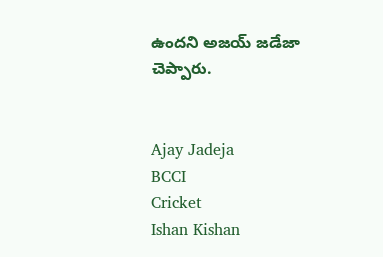ఉందని అజయ్ జడేజా చెప్పారు.


Ajay Jadeja
BCCI
Cricket
Ishan Kishan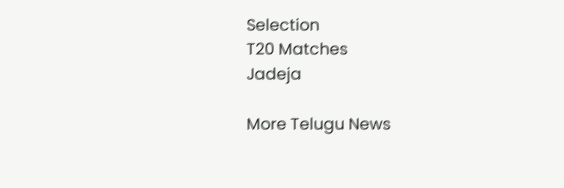Selection
T20 Matches
Jadeja

More Telugu News